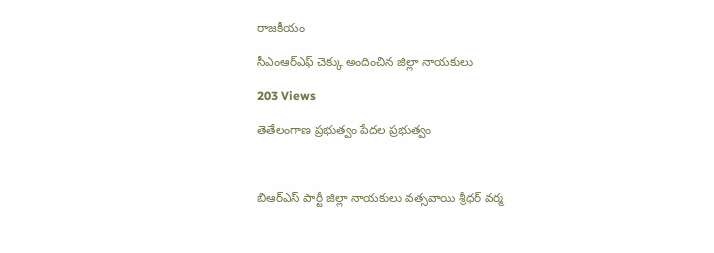రాజకీయం

సీఎంఆర్ఎఫ్ చెక్కు అందించిన జిల్లా నాయకులు

203 Views

తెతేలంగాణ ప్రభుత్వం పేదల ప్రభుత్వం



బిఆర్ఎస్ పార్టీ జిల్లా నాయకులు వత్సవాయి శ్రీధర్ వర్మ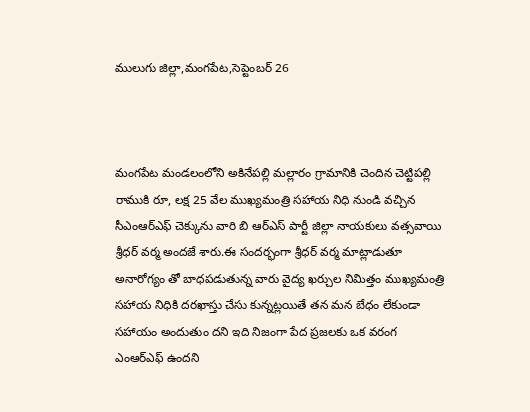ములుగు జిల్లా,మంగపేట,సెప్టెంబర్ 26



మంగపేట మండలంలోని అకినేపల్లి మల్లారం గ్రామానికి చెందిన చెట్టిపల్లి రాముకి రూ, లక్ష 25 వేల ముఖ్యమంత్రి సహాయ నిధి నుండి వచ్చిన సీఎంఆర్ఎఫ్ చెక్కును వారి బి ఆర్ఎస్ పార్టీ జిల్లా నాయకులు వత్సవాయి శ్రీధర్ వర్మ అందజే శారు.ఈ సందర్భంగా శ్రీధర్ వర్మ మాట్లాడుతూ అనారోగ్యం తో బాధపడుతున్న వారు వైద్య ఖర్చుల నిమిత్తం ముఖ్యమంత్రి సహాయ నిధికి దరఖాస్తు చేసు కున్నట్లయితే తన మన బేధం లేకుండా సహాయం అందుతుం దని ఇది నిజంగా పేద ప్రజలకు ఒక వరంగ ఎంఆర్ఎఫ్ ఉందని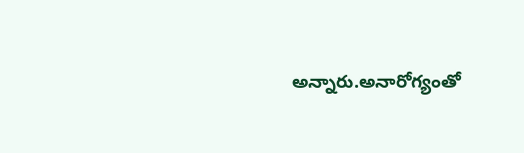అన్నారు.అనారోగ్యంతో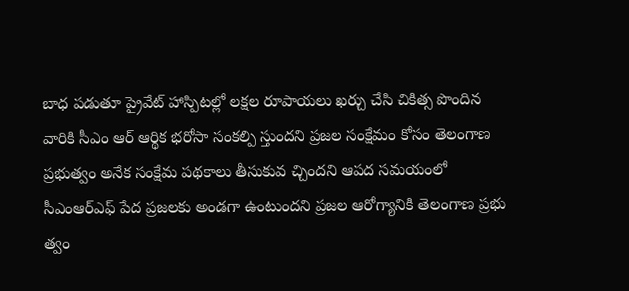బాధ పడుతూ ప్రైవేట్ హాస్పిటల్లో లక్షల రూపాయలు ఖర్చు చేసి చికిత్స పొందిన వారికి సీఎం ఆర్ ఆర్థిక భరోసా సంకల్పి స్తుందని ప్రజల సంక్షేమం కోసం తెలంగాణ ప్రభుత్వం అనేక సంక్షేమ పథకాలు తీసుకువ చ్చిందని ఆపద సమయంలో సీఎంఆర్ఎఫ్ పేద ప్రజలకు అండగా ఉంటుందని ప్రజల ఆరోగ్యానికి తెలంగాణ ప్రభు త్వం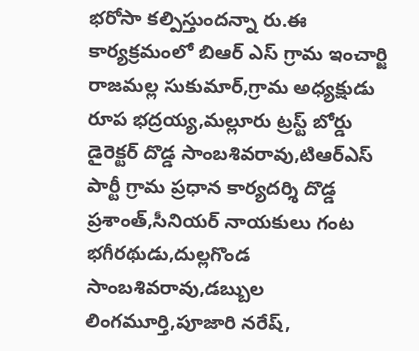భరోసా కల్పిస్తుందన్నా రు.ఈ కార్యక్రమంలో బిఆర్ ఎస్ గ్రామ ఇంచార్జి రాజమల్ల సుకుమార్,గ్రామ అధ్యక్షుడు రూప భద్రయ్య,మల్లూరు ట్రస్ట్ బోర్డు డైరెక్టర్ దొడ్డ సాంబశివరావు,టిఆర్ఎస్ పార్టీ గ్రామ ప్రధాన కార్యదర్శి దొడ్డ ప్రశాంత్,సీనియర్ నాయకులు గంట భగీరథుడు,దుల్లగొండ సాంబశివరావు,డబ్బుల లింగమూర్తి,పూజారి నరేష్,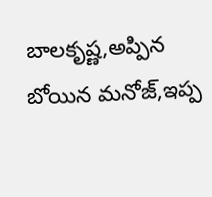బాలకృష్ణ,అప్పిన బోయిన మనోజ్,ఇప్ప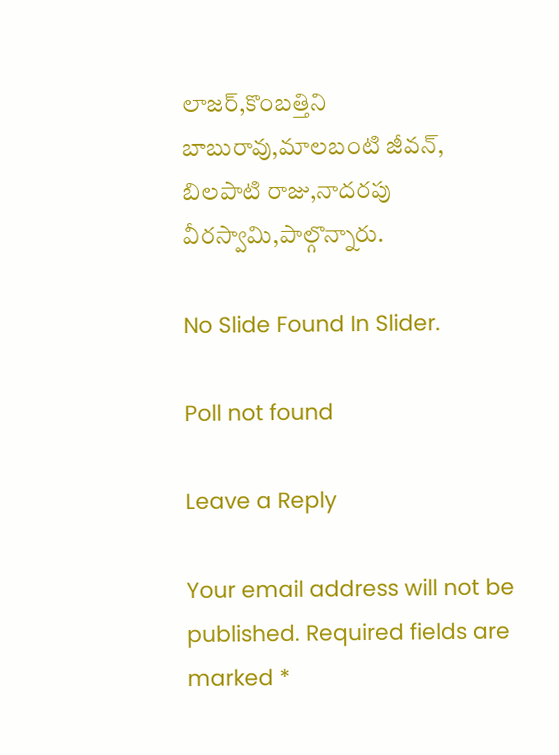లాజర్,కొంబత్తిని బాబురావు,మాలబంటి జీవన్, బిలపాటి రాజు,నాదరపు వీరస్వామి,పాల్గొన్నారు.

No Slide Found In Slider.

Poll not found

Leave a Reply

Your email address will not be published. Required fields are marked *